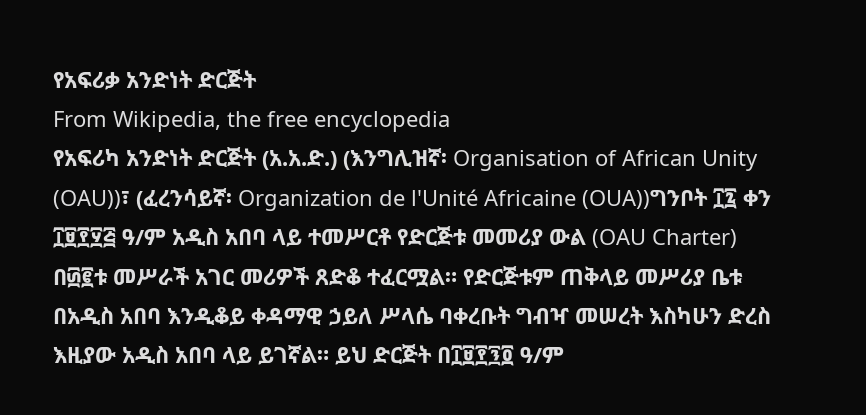የአፍሪቃ አንድነት ድርጅት
From Wikipedia, the free encyclopedia
የአፍሪካ አንድነት ድርጅት (አ.አ.ድ.) (እንግሊዝኛ፡ Organisation of African Unity (OAU))፣ (ፈረንሳይኛ፡ Organization de l'Unité Africaine (OUA))ግንቦት ፲፯ ቀን ፲፱፻፶፭ ዓ/ም አዲስ አበባ ላይ ተመሥርቶ የድርጅቱ መመሪያ ውል (OAU Charter) በ፴፪ቱ መሥራች አገር መሪዎች ጸድቆ ተፈርሟል። የድርጅቱም ጠቅላይ መሥሪያ ቤቱ በአዲስ አበባ እንዲቆይ ቀዳማዊ ኃይለ ሥላሴ ባቀረቡት ግብዣ መሠረት እስካሁን ድረስ እዚያው አዲስ አበባ ላይ ይገኛል። ይህ ድርጅት በ፲፱፻፺፬ ዓ/ም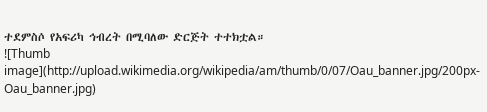ተደምስሶ የአፍሪካ ኅብረት በሚባለው ድርጅት ተተክቷል።
![Thumb image](http://upload.wikimedia.org/wikipedia/am/thumb/0/07/Oau_banner.jpg/200px-Oau_banner.jpg)